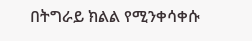በትግራይ ክልል የሚንቀሳቀሱ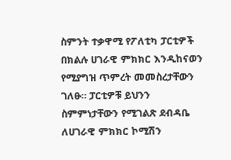ስምንት ተቃዋሚ የፖለቲካ ፓርቲዎች በክልሉ ሀገራዊ ምክክር እንዲከናወን የሚያግዝ ጥምረት መመስረታቸውን ገለፁ። ፓርቲዎቹ ይህንን ስምምነታቸውን የሚገልጽ ደብዳቤ ለሀገራዊ ምክክር ኮሚሽን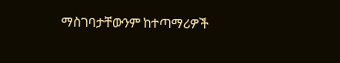ማስገባታቸውንም ከተጣማሪዎች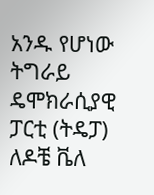አንዱ የሆነው ትግራይ ዴሞክራሲያዊ ፓርቲ (ትዴፓ) ለዶቼ ቬለ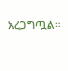አረጋግጧል።